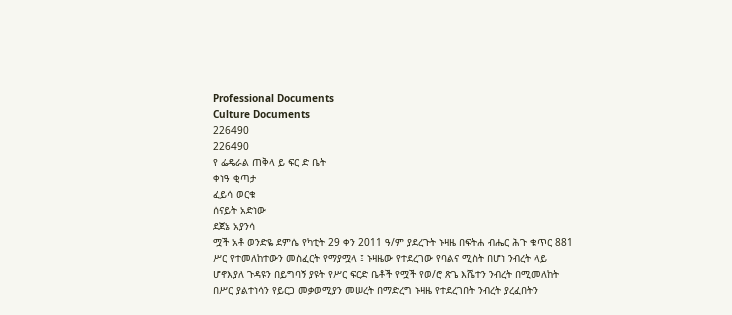Professional Documents
Culture Documents
226490
226490
የ ፌዴራል ጠቅላ ይ ፍር ድ ቤት
ቀነዓ ቂጣታ
ፈይሳ ወርቁ
ሰናይት አድነው
ደጀኔ አያንሳ
ሟች አቶ ወንድዬ ደምሴ የካቲት 29 ቀን 2011 ዓ/ም ያደረጉት ኑዛዜ በፍትሐ ብሔር ሕጉ ቁጥር 881
ሥር የተመለከተውን መስፈርት የማያሟላ ፤ ኑዛዜው የተደረገው የባልና ሚስት በሆነ ንብረት ላይ
ሆኖእያለ ጉዳዩን በይግባኝ ያዩት የሥር ፍርድ ቤቶች የሟች የወ/ሮ ጽጌ እሼተን ንብረት በሚመለከት
በሥር ያልተነሳን የይርጋ መቃወሚያን መሠረት በማድረግ ኑዛዜ የተደረገበት ንብረት ያረፈበትን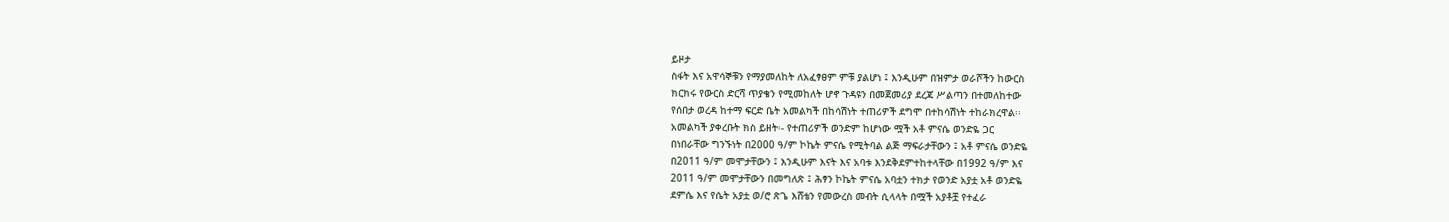ይዞታ
ስፋት እና አዋሳኞቹን የማያመለከት ለአፈፃፀም ምቹ ያልሆነ ፤ እንዲሁም በዝምታ ወራሾችን ከውርስ
ክርክሩ የውርስ ድርሻ ጥያቄን የሚመከለት ሆኖ ጉዳዩን በመጀመሪያ ደረጃ ሥልጣን በተመለከተው
የሰበታ ወረዳ ከተማ ፍርድ ቤት አመልካች በከሳሽነት ተጠሪዎች ደግሞ በተከሳሽነት ተከራክረዋል፡፡
አመልካች ያቀረቡት ክስ ይዘት፡- የተጠሪዎች ወንድም ከሆነው ሟች አቶ ምናሴ ወንድዬ ጋር
በነበራቸው ግንኙነት በ2000 ዓ/ም ኮኬት ምናሴ የሚትባል ልጅ ማፍራታቸውን ፤ አቶ ምናሴ ወንድዬ
በ2011 ዓ/ም መሞታቸውን ፤ እንዲሁም እናት እና አባቱ እንደቅደምተከተላቸው በ1992 ዓ/ም እና
2011 ዓ/ም መሞታቸውን በመግለጽ ፤ ሕፃን ኮኬት ምናሴ አባቷን ተክታ የወንድ አያቷ አቶ ወንድዬ
ደምሴ እና የሴት አያቷ ወ/ሮ ጽጌ እሸቴን የመውረስ መብት ሲላላት በሟች አያቶቿ የተፈራ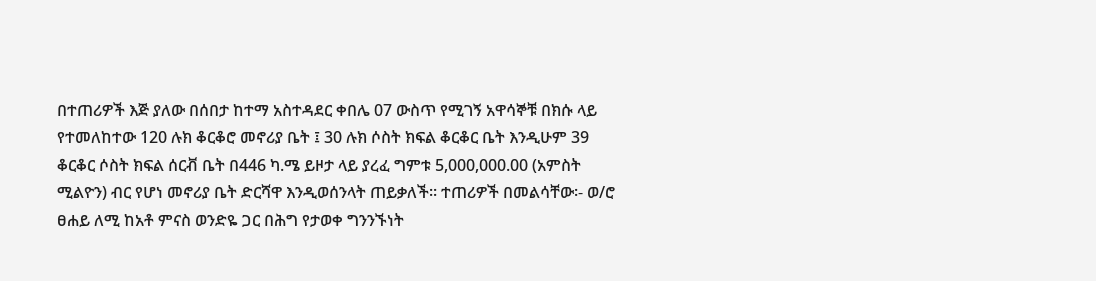በተጠሪዎች እጅ ያለው በሰበታ ከተማ አስተዳደር ቀበሌ 07 ውስጥ የሚገኝ አዋሳኞቹ በክሱ ላይ
የተመለከተው 120 ሉክ ቆርቆሮ መኖሪያ ቤት ፤ 30 ሉክ ሶስት ክፍል ቆርቆር ቤት እንዲሁም 39
ቆርቆር ሶስት ክፍል ሰርቭ ቤት በ446 ካ.ሜ ይዞታ ላይ ያረፈ ግምቱ 5,000,000.00 (አምስት
ሚልዮን) ብር የሆነ መኖሪያ ቤት ድርሻዋ እንዲወሰንላት ጠይቃለች፡፡ ተጠሪዎች በመልሳቸው፡- ወ/ሮ
ፀሐይ ለሚ ከአቶ ምናስ ወንድዬ ጋር በሕግ የታወቀ ግንንኙነት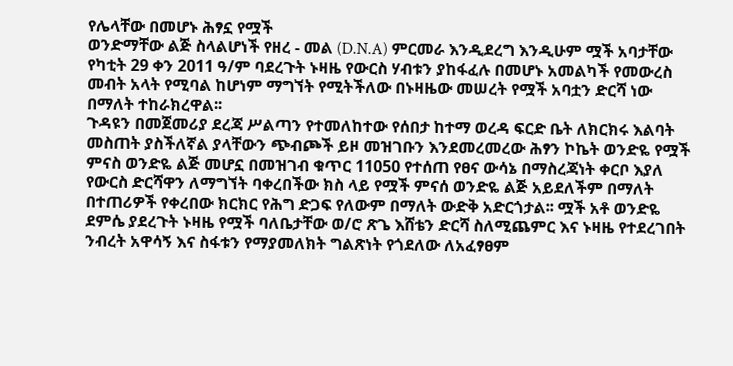የሌላቸው በመሆኑ ሕፃኗ የሟች
ወንድማቸው ልጅ ስላልሆነች የዘረ - መል (D.N.A) ምርመራ እንዲደረግ እንዲሁም ሟች አባታቸው
የካቲት 29 ቀን 2011 ዓ/ም ባደረጉት ኑዛዜ የውርስ ሃብቱን ያከፋፈሉ በመሆኑ አመልካች የመውረስ
መብት አላት የሚባል ከሆነም ማግኘት የሚትችለው በኑዛዜው መሠረት የሟች አባቷን ድርሻ ነው
በማለት ተከራክረዋል፡፡
ጉዳዩን በመጀመሪያ ደረጃ ሥልጣን የተመለከተው የሰበታ ከተማ ወረዳ ፍርድ ቤት ለክርክሩ እልባት
መስጠት ያስችለኛል ያላቸውን ጭብጮች ይዞ መዝገቡን እንደመረመረው ሕፃን ኮኬት ወንድዬ የሟች
ምናስ ወንድዬ ልጅ መሆኗ በመዝገብ ቁጥር 11050 የተሰጠ የፀና ውሳኔ በማስረጃነት ቀርቦ እያለ
የውርስ ድርሻዋን ለማግኘት ባቀረበችው ክስ ላይ የሟች ምናሰ ወንድዬ ልጅ አይደለችም በማለት
በተጠሪዎች የቀረበው ክርክር የሕግ ድጋፍ የለውም በማለት ውድቅ አድርጎታል፡፡ ሟች አቶ ወንድዬ
ደምሴ ያደረጉት ኑዛዜ የሟች ባለቤታቸው ወ/ሮ ጽጌ እሸቴን ድርሻ ስለሚጨምር እና ኑዛዜ የተደረገበት
ንብረት አዋሳኝ እና ስፋቱን የማያመለክት ግልጽነት የጎደለው ለአፈፃፀም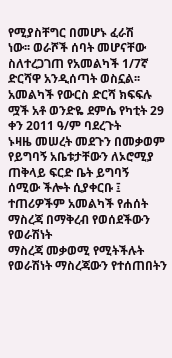የሚያስቸግር በመሆኑ ፈራሽ
ነው፡፡ ወራሾች ሰባት መሆናቸው ስለተረጋገጠ የአመልካች 1/7ኛ ድርሻዋ አንዲሰጣት ወስኗል፡፡
አመልካች የውርስ ድርሻ ክፍፍሉ ሟች አቶ ወንድዬ ደምሴ የካቲት 29 ቀን 2011 ዓ/ም ባደረጉት
ኑዛዜ መሠረት መደጉን በመቃወም የይግባኝ አቤቱታቸውን ለኦሮሚያ ጠቅላይ ፍርድ ቤት ይግባኝ
ሰሚው ችሎት ሲያቀርቡ ፤ ተጠሪዎችም አመልካች የሐሰት ማስረጃ በማቅረብ የወሰደችውን የወራሽነት
ማስረጃ መቃወሚ የሚትችሉት የወራሽነት ማስረጃውን የተሰጠበትን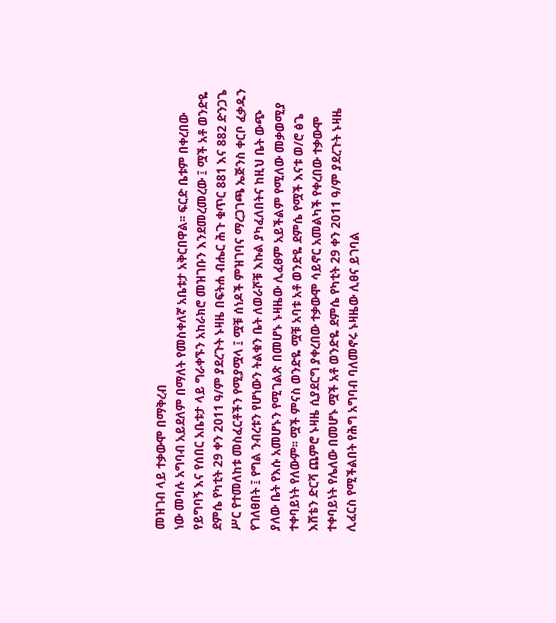መዝገብ ላይ ተቃውሞ በማቅረብ
ነው መባሉ አግባብ አይደለም በማለት የመስቀለኛ አቤቱታ አቅርበዋል፡፡ ፍርድ ቤቱም በቀረበው
የይግባኝ እና የሰበር አቤቱታ ላይ ግራቀኙን አከራክሮ መዝገቡን እንደመረመረው ፤ ሟች አቶ ወንድዬ
ደምሴ የካቲት 29 ቀን 2011 ዓ/ም ያደረጉት ኑዛዜ በፍትሐ ብሔር ሕጉ ቁጥር 881 እና 882 ድንጋጌ
ሥር የተመለከቱ መስፈርቶችን የሚያሟላ ፤ ሟቹ ሰነዶች ምዝገባና ማረጋገጫ ኤጅንስ ቀርቦ ፈቃዱን
የገለፀበት ፤ የግል ንብረቱን የሆነውን ትልቁን ቤት ለወራሾቹ እኩል ያካፈለበትና ከዚህ ቤት ውጭ
ያለው ቤት የእሱ አመሆኑን የሚገልጽ በመሆኑ ኑዛዜው ሊፈፀም አይችልም የሚለው መቃወሚያ
ተቀባይነት የለውም፡፡ ሟች ምናስ ወንድዬ ሟቹ አባቱ አቶ ወንድዬ ደምሴ የሟች እናቱ ወ/ሮ ፅጌ
እሸቴን ድርሻ ጨምሮ ኑዛዜ ሲያደርግ ያቀረበው ተቃውሞ ሳይኖር አመልካች የቀረበው ተቃውሞ
ተቀባይነት የሌለው በመሆኑ ሟች አቶ ወንድዬ ደምሴ የካቲት 29 ቀን 2011 ዓ/ም ያደረጉት ኑዛዜ
ሊፈርስ የሚችልበት የሕግ አግባብ ባለመኖሩ ኑዛዜው ሊፀና ይገባል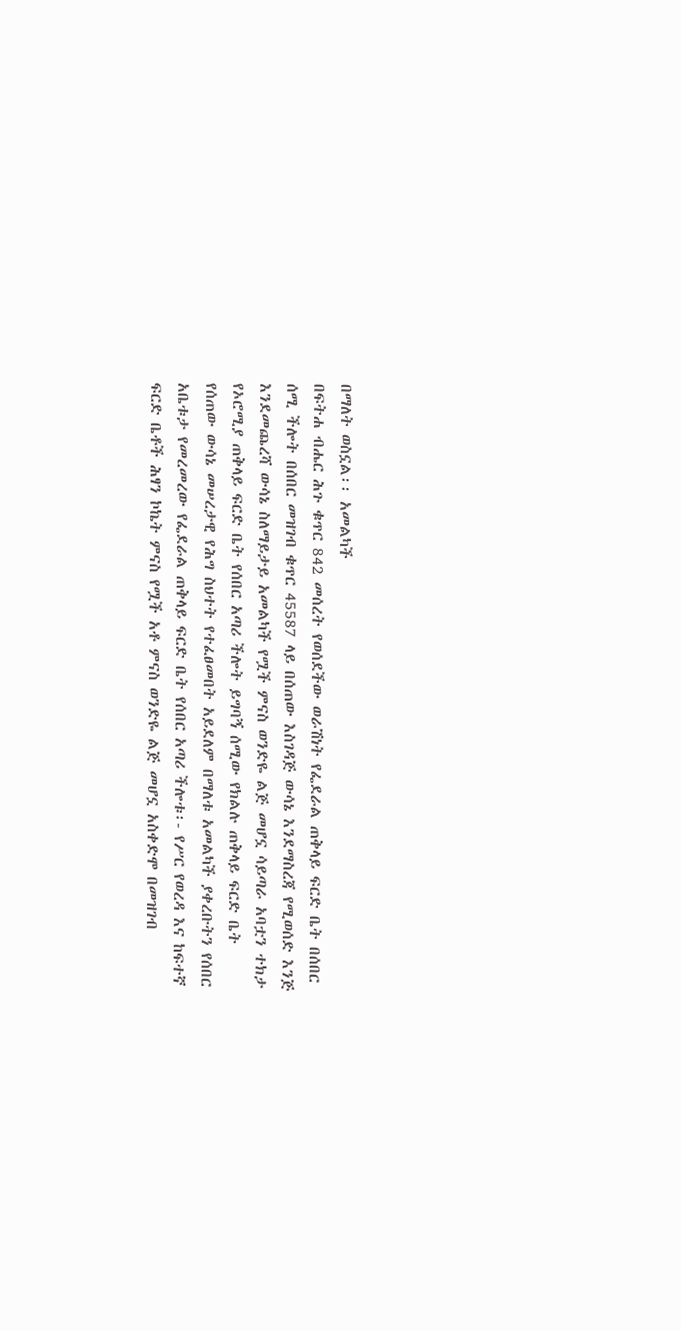በማለት ወስኗል፡፡ አመልካች
በፍትሐ ብሔር ሕጉ ቁጥር 842 መሰረት የወሰደችው ወራሽነት የፌደራል ጠቅላይ ፍርድ ቤት በሰበር
ሰሚ ችሎት በሰበር መዝገብ ቁጥር 45587 ላይ በሰጠው እስገዳጅ ውሳኔ እንደማስረጃ የሚወሰድ እንጅ
እንደመጨረሻ ውሳኔ ስለማይታይ አመልካች የሟች ምናስ ወንድዬ ልጅ መሆኗ ሳይጣራ አባቷን ተክታ
የኦሮሚያ ጠቅላይ ፍርድ ቤት የሰበር አጣሪ ችሎት ይግባኝ ሰሚው የክልሉ ጠቅላይ ፍርድ ቤት
የሰጠው ውሳኔ መሠረታዊ የሕግ ስህተት የተፈፀመበት አይደለም በማለቱ አመልካች ያቀረቡትን የሰበር
አቤቱታ የመረመረው የፌደራል ጠቅላይ ፍርድ ቤት የሰበር አጣሪ ችሎቱ፡- የሥር የወረዳ እና ከፍተኛ
ፍርድ ቤቶች ሕፃን ኮኬት ምናስ የሟች አቶ ምናስ ወንድዬ ልጅ መሆኗ አስቀድሞ በመዝገብ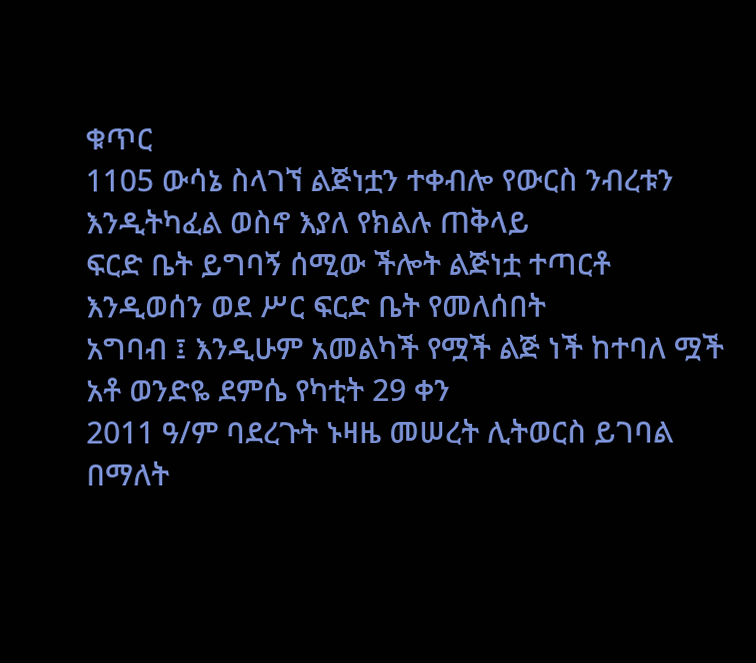ቁጥር
1105 ውሳኔ ስላገኘ ልጅነቷን ተቀብሎ የውርስ ንብረቱን እንዲትካፈል ወስኖ እያለ የክልሉ ጠቅላይ
ፍርድ ቤት ይግባኝ ሰሚው ችሎት ልጅነቷ ተጣርቶ እንዲወሰን ወደ ሥር ፍርድ ቤት የመለሰበት
አግባብ ፤ እንዲሁም አመልካች የሟች ልጅ ነች ከተባለ ሟች አቶ ወንድዬ ደምሴ የካቲት 29 ቀን
2011 ዓ/ም ባደረጉት ኑዛዜ መሠረት ሊትወርስ ይገባል በማለት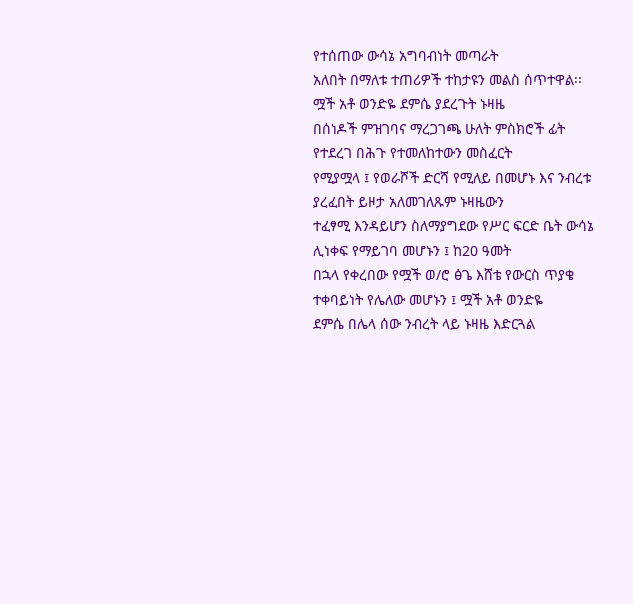የተሰጠው ውሳኔ አግባብነት መጣራት
አለበት በማለቱ ተጠሪዎች ተከታዩን መልስ ሰጥተዋል፡፡ ሟች አቶ ወንድዬ ደምሴ ያደረጉት ኑዛዜ
በሰነዶች ምዝገባና ማረጋገጫ ሁለት ምስክሮች ፊት የተደረገ በሕጉ የተመለከተውን መስፈርት
የሚያሟላ ፤ የወራሾች ድርሻ የሚለይ በመሆኑ እና ንብረቱ ያረፈበት ይዞታ አለመገለጹም ኑዛዜውን
ተፈፃሚ እንዳይሆን ስለማያግደው የሥር ፍርድ ቤት ውሳኔ ሊነቀፍ የማይገባ መሆኑን ፤ ከ20 ዓመት
በኋላ የቀረበው የሟች ወ/ሮ ፅጌ እሸቴ የውርስ ጥያቄ ተቀባይነት የሌለው መሆኑን ፤ ሟች አቶ ወንድዬ
ደምሴ በሌላ ሰው ንብረት ላይ ኑዛዜ እድርጓል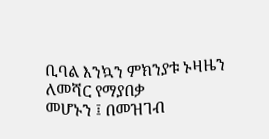ቢባል እንኳን ምክንያቱ ኑዛዜን ለመሻር የማያበቃ
መሆኑን ፤ በመዝገብ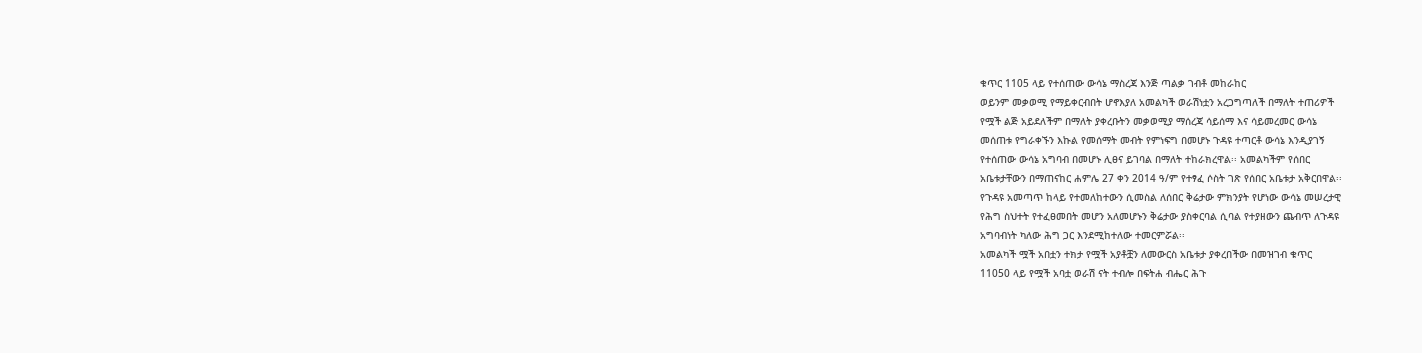ቁጥር 1105 ላይ የተሰጠው ውሳኔ ማስረጃ እንጅ ጣልቃ ገብቶ መከራከር
ወይንም መቃወሚ የማይቀርብበት ሆኖእያለ አመልካች ወራሽነቷን አረጋግጣለች በማለት ተጠሪዎች
የሟች ልጅ አይደለችም በማለት ያቀረቡትን መቃወሚያ ማሰረጃ ሳይሰማ እና ሳይመረመር ውሳኔ
መሰጠቱ የግራቀኙን እኩል የመሰማት መብት የምነፍግ በመሆኑ ጉዳዩ ተጣርቶ ውሳኔ እንዲያገኝ
የተሰጠው ውሳኔ አግባብ በመሆኑ ሊፀና ይገባል በማለት ተከራክረዋል፡፡ አመልካችም የሰበር
አቤቱታቸውን በማጠናከር ሐምሌ 27 ቀን 2014 ዓ/ም የተፃፈ ሶስት ገጽ የሰበር አቤቱታ አቅርበዋል፡፡
የጉዳዩ አመጣጥ ከላይ የተመለከተውን ሲመስል ለሰበር ቅሬታው ምክንያት የሆነው ውሳኔ መሠረታዊ
የሕግ ስህተት የተፈፀመበት መሆን አለመሆኑን ቅሬታው ያስቀርባል ሲባል የተያዘውን ጨብጥ ለጉዳዩ
አግባብነት ካለው ሕግ ጋር እንደሚከተለው ተመርምሯል፡፡
አመልካች ሟች አበቷን ተክታ የሟች አያቶቿን ለመውርስ አቤቱታ ያቀረበችው በመዝገብ ቁጥር
11050 ላይ የሟች አባቷ ወራሽ ናት ተብሎ በፍትሐ ብሔር ሕጉ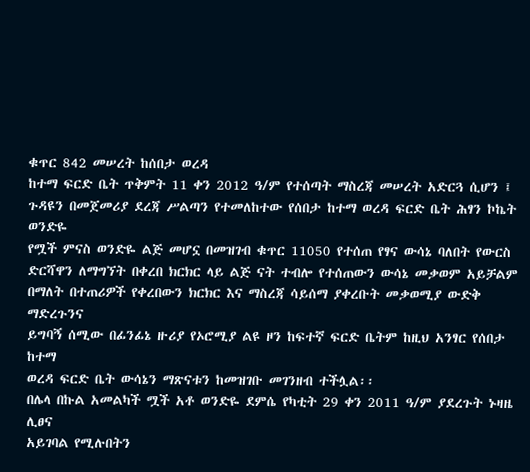ቁጥር 842 መሠረት ከሰበታ ወረዳ
ከተማ ፍርድ ቤት ጥቅምት 11 ቀን 2012 ዓ/ም የተሰጣት ማስረጃ መሠረት አድርጓ ሲሆን ፤
ጉዳዩን በመጀመሪያ ደረጃ ሥልጣን የተመለከተው የሰበታ ከተማ ወረዳ ፍርድ ቤት ሕፃን ኮኬት ወንድዬ
የሟች ምናስ ወንድዬ ልጅ መሆኗ በመዝገብ ቁጥር 11050 የተሰጠ የፃና ውሳኔ ባለበት የውርስ
ድርሻዋን ለማግኘት በቀረበ ክርክር ላይ ልጅ ናት ተብሎ የተሰጠውን ውሳኔ መቃወም አይቻልም
በማለት በተጠሪዎች የቀረበውን ክርክር እና ማስረጃ ሳይሰማ ያቀረቡት መቃወሚያ ውድቅ ማድረጉንና
ይግባኝ ሰሚው በፊንፊኔ ዙሪያ የኦሮሚያ ልዩ ዞን ከፍተኛ ፍርድ ቤትም ከዚህ አንፃር የሰበታ ከተማ
ወረዳ ፍርድ ቤት ውሳኔን ማጽናቱን ከመዝገቡ መገንዘብ ተችሏል፡፡
በሌላ በኩል አመልካች ሟች አቶ ወንድዬ ደምሴ የካቲት 29 ቀን 2011 ዓ/ም ያደረጉት ኑዛዜ ሊፀና
አይገባል የሚሉበትን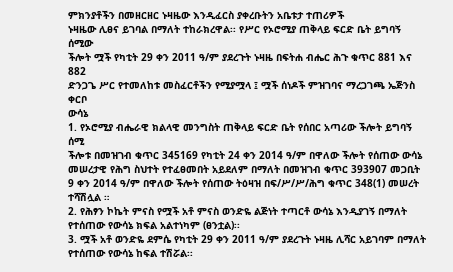ምክንያቶችን በመዘርዘር ኑዛዜው እንዲፈርስ ያቀረቡትን አቤቱታ ተጠሪዎች
ኑዛዜው ሊፀና ይገባል በማለት ተከራክረዋል፡፡ የሥር የኦሮሚያ ጠቅላይ ፍርድ ቤት ይግባኝ ሰሚው
ችሎት ሟች የካቲት 29 ቀን 2011 ዓ/ም ያደረጉት ኑዛዜ በፍትሐ ብሔር ሕጉ ቁጥር 881 እና 882
ድንጋጌ ሥር የተመለከቱ መስፈርቶችን የሚያሟላ ፤ ሟች ሰነዶች ምዝገባና ማረጋገጫ ኤጅንስ ቀርቦ
ውሳኔ
1. የኦሮሚያ ብሔራዊ ክልላዊ መንግስት ጠቅላይ ፍርድ ቤት የሰበር አጣሪው ችሎት ይግባኝ ሰሚ
ችሎቱ በመዝገብ ቁጥር 345169 የካቲት 24 ቀን 2014 ዓ/ም በዋለው ችሎት የሰጠው ውሳኔ
መሠረታዊ የሕግ ስህተት የተፈፀመበት አይደለም በማለት በመዝገብ ቁጥር 393907 መጋቢት
9 ቀን 2014 ዓ/ም በዋለው ችሎት የሰጠው ትዕዛዝ በፍ/ሥ/ሥ/ሕግ ቁጥር 348(1) መሠረት
ተሻሽሏል ።
2. የሕፃን ኮኬት ምናስ የሟች አቶ ምናስ ወንድዬ ልጅነት ተጣርቶ ውሳኔ እንዲያገኝ በማለት
የተሰጠው የውሳኔ ክፍል አልተነካም (ፀንቷል)፡፡
3. ሟች አቶ ወንድዬ ደምሴ የካቲት 29 ቀን 2011 ዓ/ም ያደረጉት ኑዛዜ ሊሻር አይገባም በማለት
የተሰጠው የውሳኔ ከፍል ተሽሯል፡፡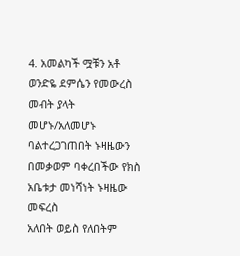4. አመልካች ሟቹን አቶ ወንድዬ ደምሴን የመውረስ መብት ያላት መሆኑ/አለመሆኑ
ባልተረጋገጠበት ኑዛዜውን በመቃወም ባቀረበችው የክስ አቤቱታ መነሻነት ኑዛዜው መፍረስ
አለበት ወይስ የለበትም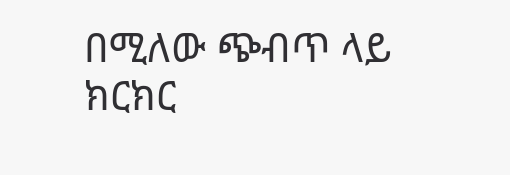በሚለው ጭብጥ ላይ ክርክር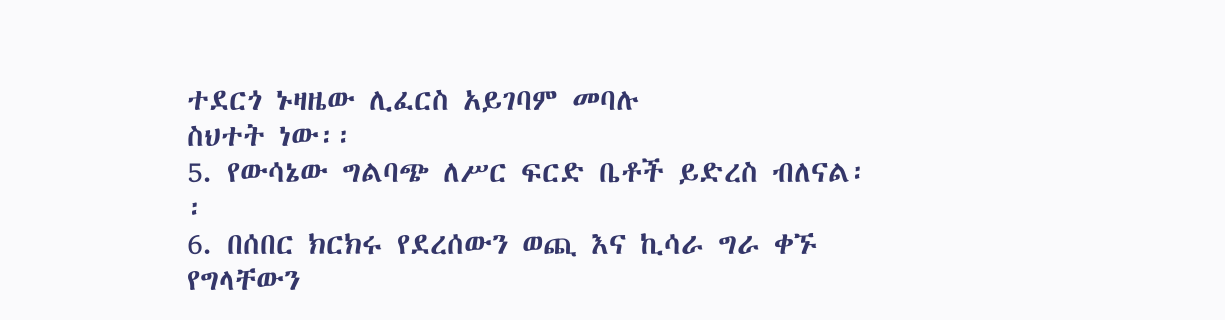ተደርጎ ኑዛዜው ሊፈርስ አይገባም መባሉ
ስህተት ነው፡፡
5. የውሳኔው ግልባጭ ለሥር ፍርድ ቤቶች ይድረስ ብለናል፡፡
6. በሰበር ክርክሩ የደረሰውን ወጪ እና ኪሳራ ግራ ቀኙ የግላቸውን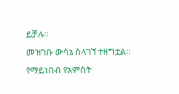ይቻሉ።
መዝገቡ ውሳኔ ስላገኘ ተዘግቷል።
የማይነበብ የአምስት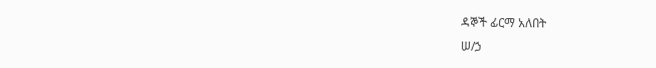ዳኞች ፊርማ አለበት
ሠ/ኃ